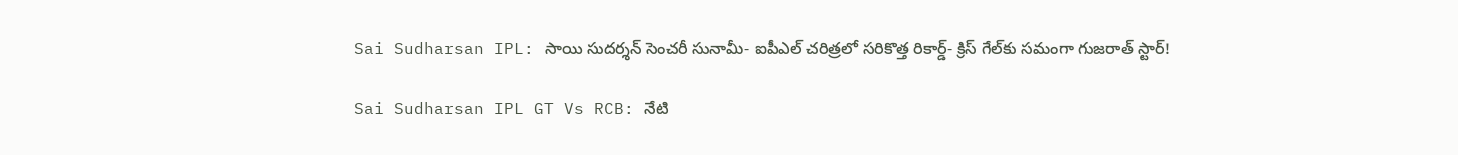Sai Sudharsan IPL: సాయి సుదర్శన్ సెంచరీ సునామీ- ఐపీఎల్ చరిత్రలో సరికొత్త రికార్డ్- క్రిస్ గేల్‌కు సమంగా గుజరాత్ స్టార్!

Sai Sudharsan IPL GT Vs RCB: నేటి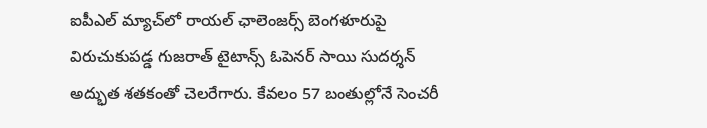ఐపీఎల్ మ్యాచ్‌లో రాయల్ ఛాలెంజర్స్ బెంగళూరుపై విరుచుకుపడ్డ గుజరాత్ టైటాన్స్ ఓపెనర్ సాయి సుదర్శన్ అద్భుత శతకంతో చెలరేగారు. కేవలం 57 బంతుల్లోనే సెంచరీ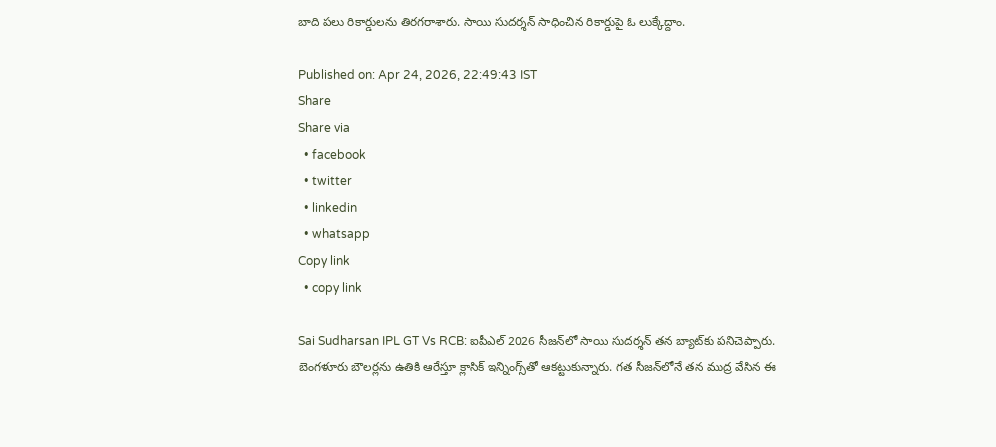బాది పలు రికార్డులను తిరగరాశారు. సాయి సుదర్శన్ సాధించిన రికార్డుపై ఓ లుక్కేద్దాం.

Published on: Apr 24, 2026, 22:49:43 IST
Share
Share via
  • facebook
  • twitter
  • linkedin
  • whatsapp
Copy link
  • copy link

Sai Sudharsan IPL GT Vs RCB: ఐపీఎల్ 2026 సీజన్‌లో సాయి సుదర్శన్ తన బ్యాట్‌కు పనిచెప్పారు. బెంగళూరు బౌలర్లను ఉతికి ఆరేస్తూ క్లాసిక్ ఇన్నింగ్స్‌తో ఆకట్టుకున్నారు. గత సీజన్‌లోనే తన ముద్ర వేసిన ఈ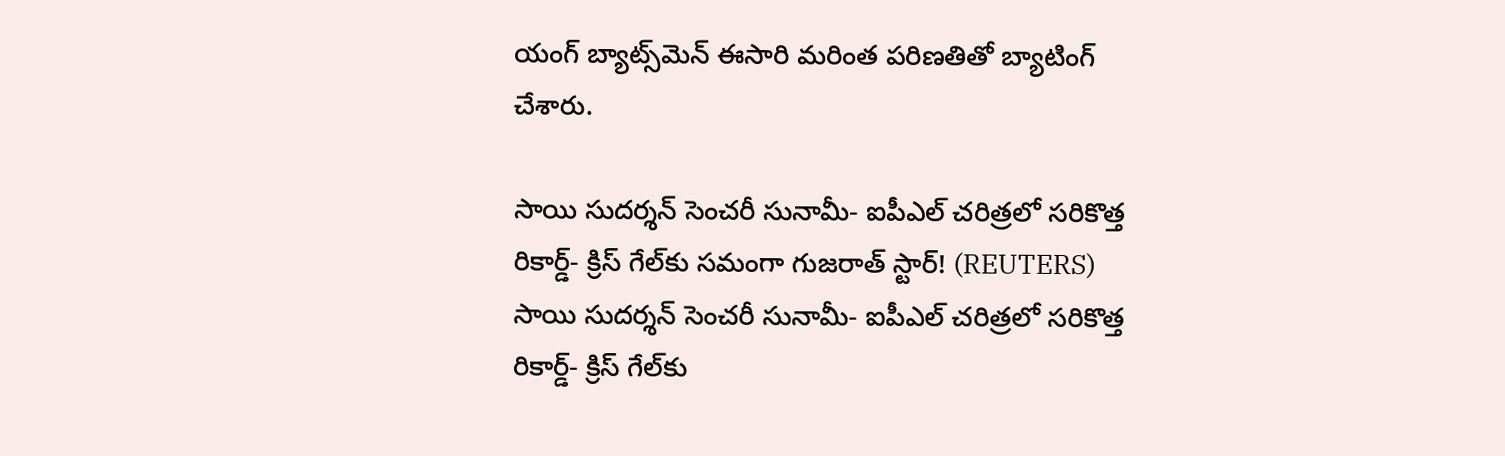యంగ్ బ్యాట్స్‌మెన్ ఈసారి మరింత పరిణతితో బ్యాటింగ్ చేశారు.

సాయి సుదర్శన్ సెంచరీ సునామీ- ఐపీఎల్ చరిత్రలో సరికొత్త రికార్డ్- క్రిస్ గేల్‌కు సమంగా గుజరాత్ స్టార్! (REUTERS)
సాయి సుదర్శన్ సెంచరీ సునామీ- ఐపీఎల్ చరిత్రలో సరికొత్త రికార్డ్- క్రిస్ గేల్‌కు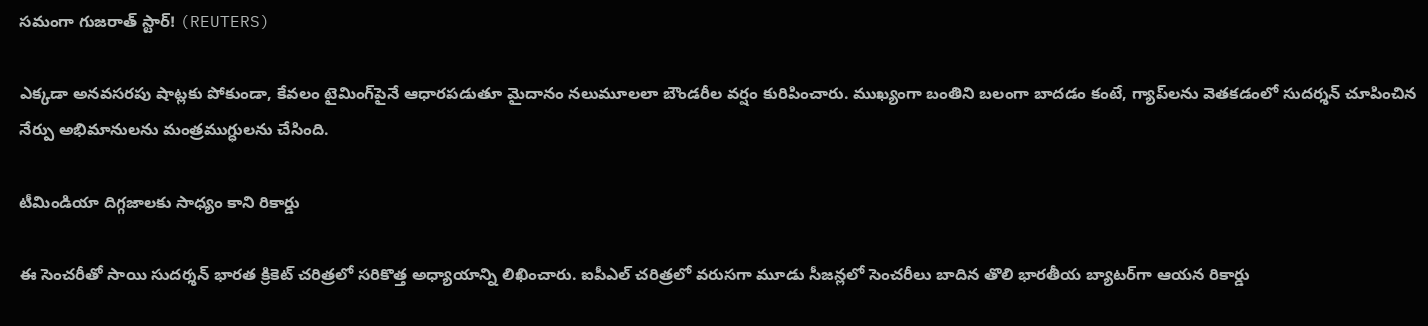సమంగా గుజరాత్ స్టార్! (REUTERS)

ఎక్కడా అనవసరపు షాట్లకు పోకుండా, కేవలం టైమింగ్‌పైనే ఆధారపడుతూ మైదానం నలుమూలలా బౌండరీల వర్షం కురిపించారు. ముఖ్యంగా బంతిని బలంగా బాదడం కంటే, గ్యాప్‌లను వెతకడంలో సుదర్శన్ చూపించిన నేర్పు అభిమానులను మంత్రముగ్ధులను చేసింది.

టీమిండియా దిగ్గజాలకు సాధ్యం కాని రికార్డు

ఈ సెంచరీతో సాయి సుదర్శన్ భారత క్రికెట్ చరిత్రలో సరికొత్త అధ్యాయాన్ని లిఖించారు. ఐపీఎల్ చరిత్రలో వరుసగా మూడు సీజన్లలో సెంచరీలు బాదిన తొలి భారతీయ బ్యాటర్‌గా ఆయన రికార్డు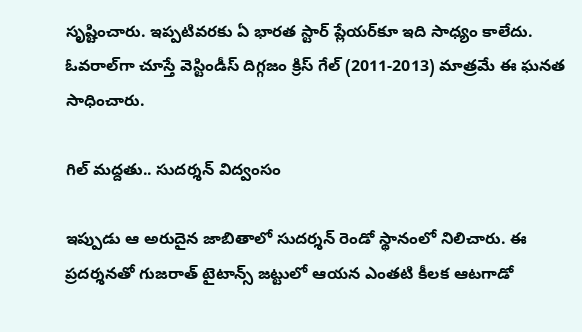సృష్టించారు. ఇప్పటివరకు ఏ భారత స్టార్ ప్లేయర్‌కూ ఇది సాధ్యం కాలేదు. ఓవరాల్‌గా చూస్తే వెస్టిండీస్ దిగ్గజం క్రిస్ గేల్ (2011-2013) మాత్రమే ఈ ఘనత సాధించారు.

గిల్ మద్దతు.. సుదర్శన్ విద్వంసం

ఇప్పుడు ఆ అరుదైన జాబితాలో సుదర్శన్ రెండో స్థానంలో నిలిచారు. ఈ ప్రదర్శనతో గుజరాత్ టైటాన్స్ జట్టులో ఆయన ఎంతటి కీలక ఆటగాడో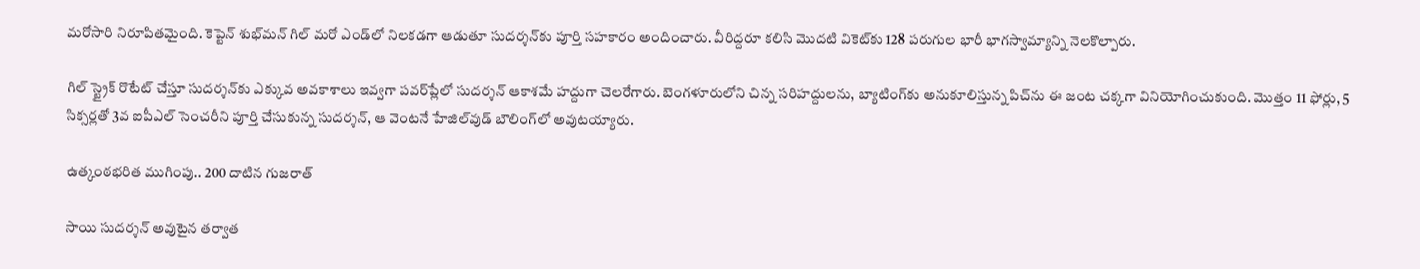మరోసారి నిరూపితమైంది. కెప్టెన్ శుభ్‌మన్ గిల్ మరో ఎండ్‌లో నిలకడగా ఆడుతూ సుదర్శన్‌కు పూర్తి సహకారం అందించారు. వీరిద్దరూ కలిసి మొదటి వికెట్‌కు 128 పరుగుల భారీ భాగస్వామ్యాన్ని నెలకొల్పారు.

గిల్ స్ట్రైక్ రొటేట్ చేస్తూ సుదర్శన్‌కు ఎక్కువ అవకాశాలు ఇవ్వగా పవర్‌ప్లేలో సుదర్శన్ ఆకాశమే హద్దుగా చెలరేగారు. బెంగళూరులోని చిన్న సరిహద్దులను, బ్యాటింగ్‌కు అనుకూలిస్తున్న పిచ్‌ను ఈ జంట చక్కగా వినియోగించుకుంది. మొత్తం 11 ఫోర్లు, 5 సిక్సర్లతో 3వ ఐపీఎల్ సెంచరీని పూర్తి చేసుకున్న సుదర్శన్, ఆ వెంటనే హేజిల్‌వుడ్ బౌలింగ్‌లో అవుటయ్యారు.

ఉత్కంఠభరిత ముగింపు.. 200 దాటిన గుజరాత్

సాయి సుదర్శన్ అవుటైన తర్వాత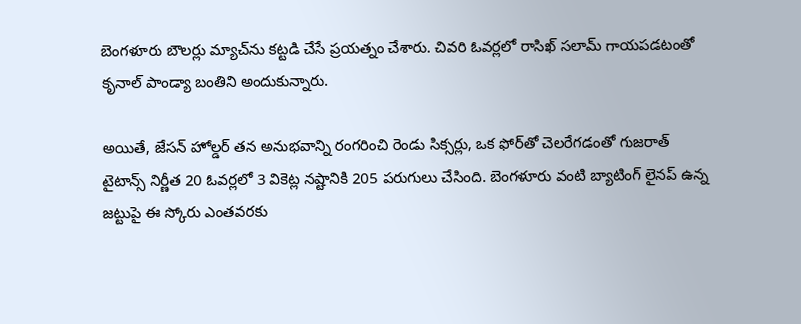బెంగళూరు బౌలర్లు మ్యాచ్‌ను కట్టడి చేసే ప్రయత్నం చేశారు. చివరి ఓవర్లలో రాసిఖ్ సలామ్ గాయపడటంతో కృనాల్ పాండ్యా బంతిని అందుకున్నారు.

అయితే, జేసన్ హోల్డర్ తన అనుభవాన్ని రంగరించి రెండు సిక్సర్లు, ఒక ఫోర్‌తో చెలరేగడంతో గుజరాత్ టైటాన్స్ నిర్ణీత 20 ఓవర్లలో 3 వికెట్ల నష్టానికి 205 పరుగులు చేసింది. బెంగళూరు వంటి బ్యాటింగ్ లైనప్ ఉన్న జట్టుపై ఈ స్కోరు ఎంతవరకు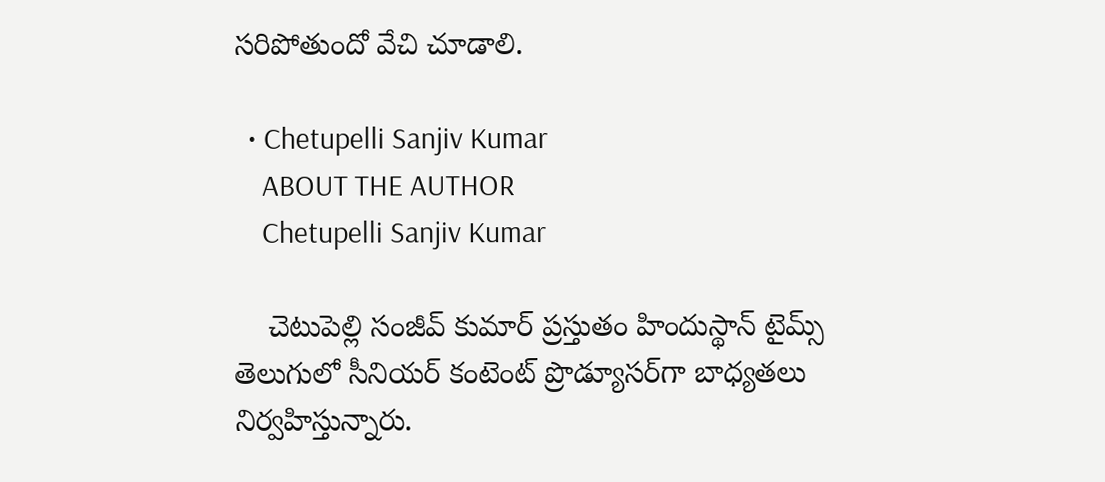సరిపోతుందో వేచి చూడాలి.

  • Chetupelli Sanjiv Kumar
    ABOUT THE AUTHOR
    Chetupelli Sanjiv Kumar

    చెటుపెల్లి సంజీవ్ కుమార్ ప్రస్తుతం హిందుస్థాన్ టైమ్స్ తెలుగులో సీనియర్ కంటెంట్ ప్రొడ్యూసర్‌గా బాధ్యతలు నిర్వహిస్తున్నారు.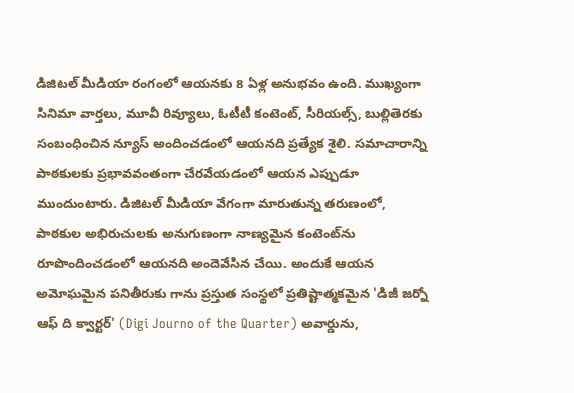డిజిటల్ మీడియా రంగంలో ఆయనకు 8 ఏళ్ల అనుభవం ఉంది. ముఖ్యంగా సినిమా వార్తలు, మూవీ రివ్యూలు, ఓటీటీ కంటెంట్, సీరియల్స్, బుల్లితెరకు సంబంధించిన న్యూస్ అందించడంలో ఆయనది ప్రత్యేక శైలి. సమాచారాన్ని పాఠకులకు ప్రభావవంతంగా చేరవేయడంలో ఆయన ఎప్పుడూ ముందుంటారు. డిజిటల్ మీడియా వేగంగా మారుతున్న తరుణంలో, పాఠకుల అభిరుచులకు అనుగుణంగా నాణ్యమైన కంటెంట్‌ను రూపొందించడంలో ఆయనది అందెవేసిన చేయి. అందుకే ఆయన అమోఘమైన పనితీరుకు గాను ప్రస్తుత సంస్థలో ప్రతిష్టాత్మకమైన 'డిజీ జర్నో ఆఫ్ ది క్వార్టర్' (Digi Journo of the Quarter) అవార్డును,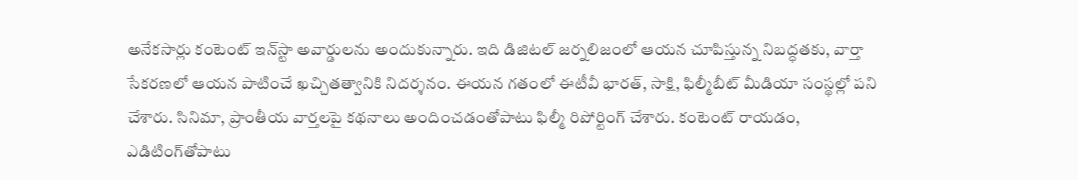అనేకసార్లు కంటెంట్ ఇన్‌స్టా అవార్డులను అందుకున్నారు. ఇది డిజిటల్ జర్నలిజంలో ఆయన చూపిస్తున్న నిబద్ధతకు, వార్తా సేకరణలో ఆయన పాటించే ఖచ్చితత్వానికి నిదర్శనం. ఈయన గతంలో ఈటీవీ భారత్, సాక్షి, ఫిల్మీబీట్ మీడియా సంస్థల్లో పని చేశారు. సినిమా, ప్రాంతీయ వార్తలపై కథనాలు అందించడంతోపాటు ఫిల్మీ రిపోర్టింగ్ చేశారు. కంటెంట్ రాయడం, ఎడిటింగ్‌తోపాటు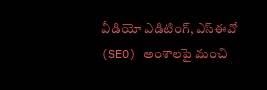వీడియో ఎడిటింగ్, ఎస్‌ఈవో (SEO) అంశాలపై మంచి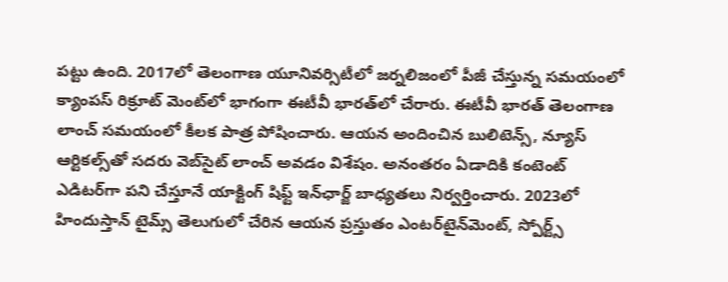పట్టు ఉంది. 2017లో తెలంగాణ యూనివర్సిటీలో జర్నలిజంలో పీజీ చేస్తున్న సమయంలో క్యాంపస్ రిక్రూట్ మెంట్‌లో భాగంగా ఈటీవీ భారత్‌లో చేరారు. ఈటీవీ భారత్ తెలంగాణ లాంచ్ సమయంలో కీలక పాత్ర పోషించారు. ఆయన అందించిన బులిటెన్స్, న్యూస్ ఆర్టికల్స్‌తో సదరు వెబ్‌సైట్ లాంచ్ అవడం విశేషం. అనంతరం ఏడాదికి కంటెంట్ ఎడిటర్‌గా పని చేస్తూనే యాక్టింగ్ షిఫ్ట్ ఇన్‌ఛార్జ్ బాధ్యతలు నిర్వర్తించారు. 2023లో హిందుస్తాన్ టైమ్స్ తెలుగులో చేరిన ఆయన ప్రస్తుతం ఎంటర్‌టైన్‌మెంట్, స్పోర్ట్స్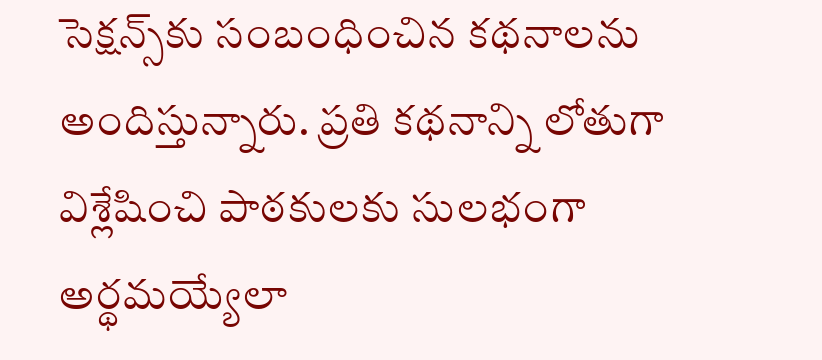సెక్షన్స్‌కు సంబంధించిన కథనాలను అందిస్తున్నారు. ప్రతి కథనాన్ని లోతుగా విశ్లేషించి పాఠకులకు సులభంగా అర్థమయ్యేలా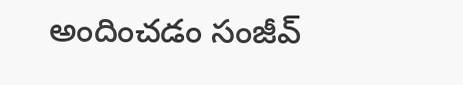అందించడం సంజీవ్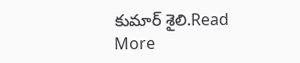కుమార్ శైలి.Read More